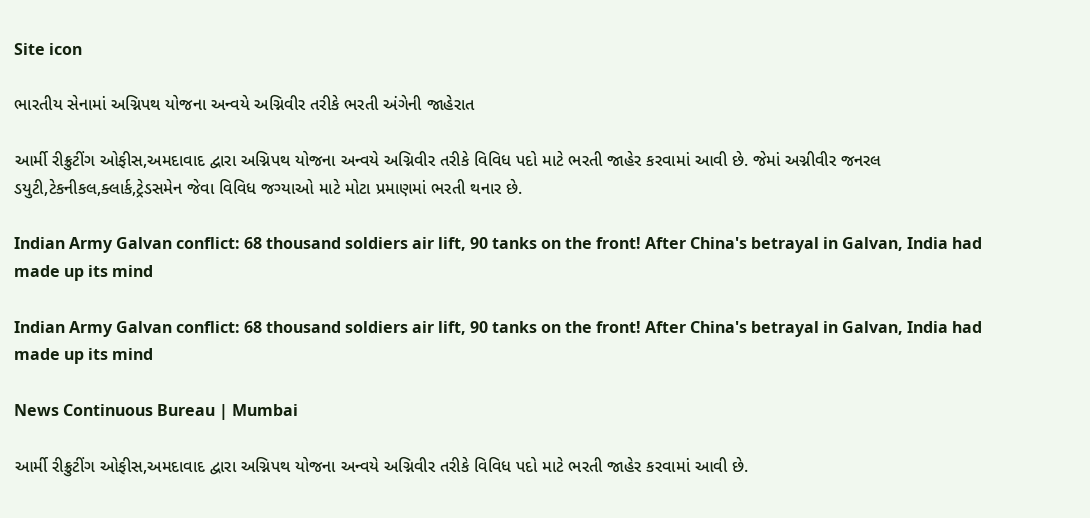Site icon

ભારતીય સેનામાં અગ્નિપથ યોજના અન્વયે અગ્નિવીર તરીકે ભરતી અંગેની જાહેરાત

આર્મી રીક્રુટીંગ ઓફીસ,અમદાવાદ દ્વારા અગ્નિપથ યોજના અન્વયે અગ્નિવીર તરીકે વિવિધ પદો માટે ભરતી જાહેર કરવામાં આવી છે. જેમાં અગ્નીવીર જનરલ ડયુટી,ટેકનીકલ,ક્લાર્ક,ટ્રેડસમેન જેવા વિવિધ જગ્યાઓ માટે મોટા પ્રમાણમાં ભરતી થનાર છે.

Indian Army Galvan conflict: 68 thousand soldiers air lift, 90 tanks on the front! After China's betrayal in Galvan, India had made up its mind

Indian Army Galvan conflict: 68 thousand soldiers air lift, 90 tanks on the front! After China's betrayal in Galvan, India had made up its mind

News Continuous Bureau | Mumbai

આર્મી રીક્રુટીંગ ઓફીસ,અમદાવાદ દ્વારા અગ્નિપથ યોજના અન્વયે અગ્નિવીર તરીકે વિવિધ પદો માટે ભરતી જાહેર કરવામાં આવી છે.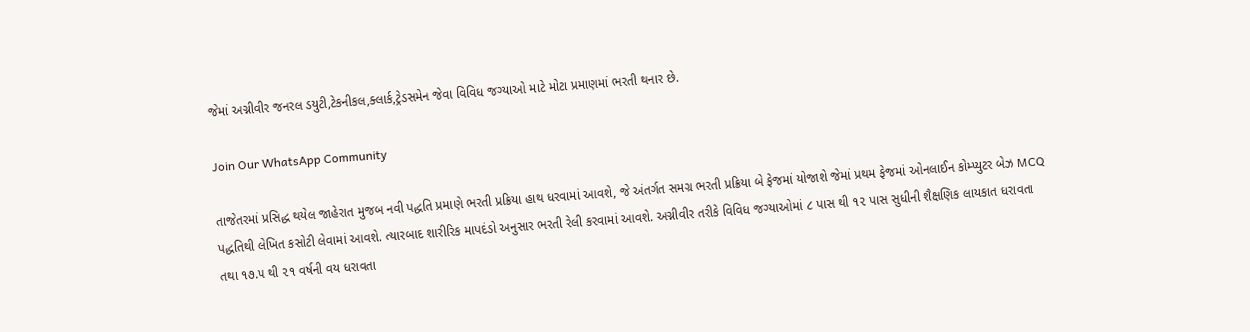જેમાં અગ્નીવીર જનરલ ડયુટી,ટેકનીકલ,ક્લાર્ક,ટ્રેડસમેન જેવા વિવિધ જગ્યાઓ માટે મોટા પ્રમાણમાં ભરતી થનાર છે.

Join Our WhatsApp Community

તાજેતરમાં પ્રસિદ્ધ થયેલ જાહેરાત મુજબ નવી પદ્ધતિ પ્રમાણે ભરતી પ્રક્રિયા હાથ ધરવામાં આવશે, જે અંતર્ગત સમગ્ર ભરતી પ્રક્રિયા બે ફેજમાં યોજાશે જેમાં પ્રથમ ફેજમાં ઓનલાઈન કોમ્પ્યુટર બેઝ MCQ પદ્ધતિથી લેખિત કસોટી લેવામાં આવશે. ત્યારબાદ શારીરિક માપદંડો અનુસાર ભરતી રેલી કરવામાં આવશે. અગ્નીવીર તરીકે વિવિધ જગ્યાઓમાં ૮ પાસ થી ૧૨ પાસ સુધીની શૈક્ષણિક લાયકાત ધરાવતા તથા ૧૭.૫ થી ૨૧ વર્ષની વય ધરાવતા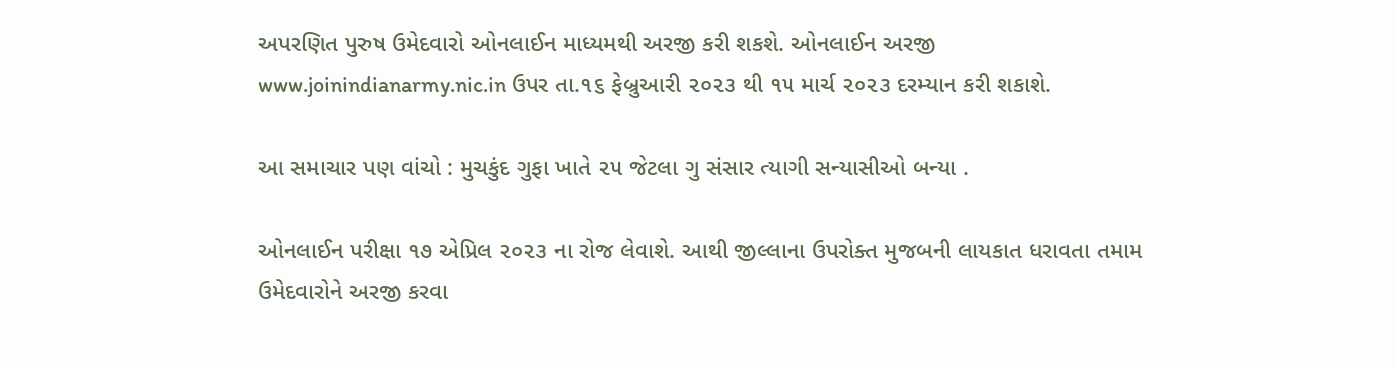અપરણિત પુરુષ ઉમેદવારો ઓનલાઈન માધ્યમથી અરજી કરી શકશે. ઓનલાઈન અરજી www.joinindianarmy.nic.in ઉપર તા.૧૬ ફેબ્રુઆરી ૨૦૨૩ થી ૧૫ માર્ચ ૨૦૨૩ દરમ્યાન કરી શકાશે.

આ સમાચાર પણ વાંચો : મુચકુંદ ગુફા ખાતે ૨૫ જેટલા ગુ સંસાર ત્યાગી સન્યાસીઓ બન્યા .

ઓનલાઈન પરીક્ષા ૧૭ એપ્રિલ ૨૦૨૩ ના રોજ લેવાશે. આથી જીલ્લાના ઉપરોક્ત મુજબની લાયકાત ધરાવતા તમામ ઉમેદવારોને અરજી કરવા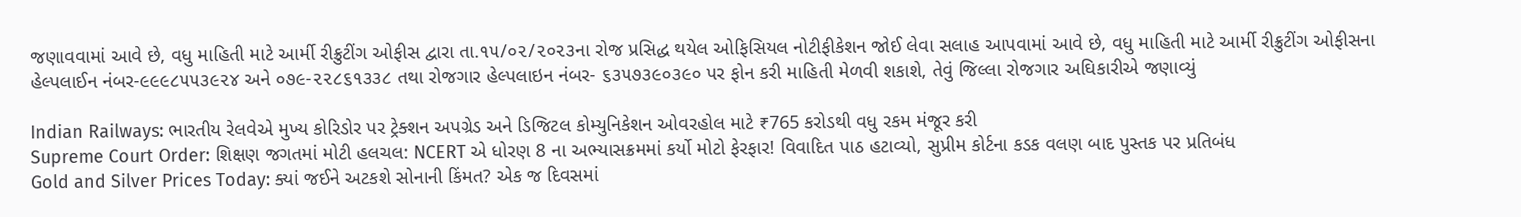જણાવવામાં આવે છે, વધુ માહિતી માટે આર્મી રીક્રુટીંગ ઓફીસ દ્વારા તા.૧૫/૦૨/૨૦૨૩ના રોજ પ્રસિદ્ધ થયેલ ઓફિસિયલ નોટીફીકેશન જોઈ લેવા સલાહ આપવામાં આવે છે, વધુ માહિતી માટે આર્મી રીક્રુટીંગ ઓફીસના હેલ્પલાઈન નંબર-૯૯૯૮૫૫૩૯૨૪ અને ૦૭૯-૨૨૮૬૧૩૩૮ તથા રોજગાર હેલ્પલાઇન નંબર- ૬૩૫૭૩૯૦૩૯૦ પર ફોન કરી માહિતી મેળવી શકાશે, તેવું જિલ્લા રોજગાર અઘિકારીએ જણાવ્યું

Indian Railways: ભારતીય રેલવેએ મુખ્ય કોરિડોર પર ટ્રેક્શન અપગ્રેડ અને ડિજિટલ કોમ્યુનિકેશન ઓવરહોલ માટે ₹765 કરોડથી વધુ રકમ મંજૂર કરી
Supreme Court Order: શિક્ષણ જગતમાં મોટી હલચલ: NCERT એ ધોરણ 8 ના અભ્યાસક્રમમાં કર્યો મોટો ફેરફાર! વિવાદિત પાઠ હટાવ્યો, સુપ્રીમ કોર્ટના કડક વલણ બાદ પુસ્તક પર પ્રતિબંધ
Gold and Silver Prices Today: ક્યાં જઈને અટકશે સોનાની કિંમત? એક જ દિવસમાં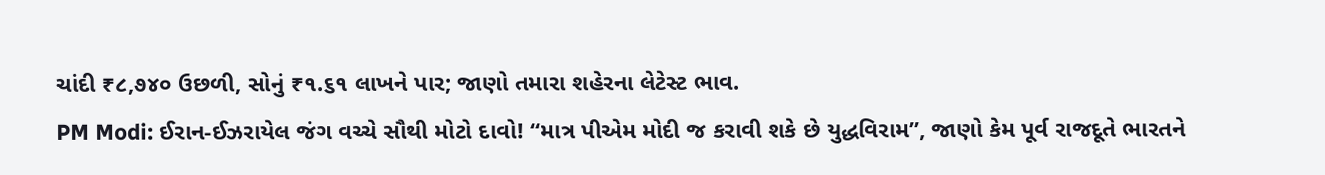ચાંદી ₹૮,૭૪૦ ઉછળી, સોનું ₹૧.૬૧ લાખને પાર; જાણો તમારા શહેરના લેટેસ્ટ ભાવ.
PM Modi: ઈરાન-ઈઝરાયેલ જંગ વચ્ચે સૌથી મોટો દાવો! “માત્ર પીએમ મોદી જ કરાવી શકે છે યુદ્ધવિરામ”, જાણો કેમ પૂર્વ રાજદૂતે ભારતને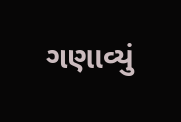ગણાવ્યું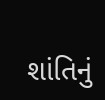શાંતિનું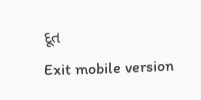દૂત
Exit mobile version